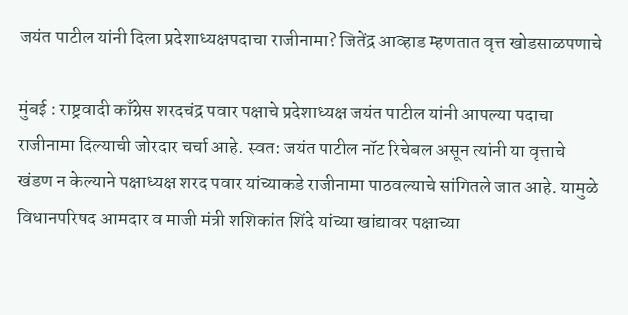जयंत पाटील यांनी दिला प्रदेशाध्यक्षपदाचा राजीनामा? जितेंद्र आव्हाड म्हणतात वृत्त खोडसाळपणाचे

मुंबई : राष्ट्रवादी काँग्रेस शरदचंद्र पवार पक्षाचे प्रदेशाध्यक्ष जयंत पाटील यांनी आपल्या पदाचा राजीनामा दिल्याची जोरदार चर्चा आहे. स्वत: जयंत पाटील नॉट रिचेबल असून त्यांनी या वृत्ताचे खंडण न केल्याने पक्षाध्यक्ष शरद पवार यांच्याकडे राजीनामा पाठवल्याचे सांगितले जात आहे. यामुळे विधानपरिषद आमदार व माजी मंत्री शशिकांत शिंदे यांच्या खांद्यावर पक्षाच्या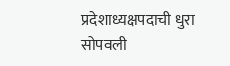प्रदेशाध्यक्षपदाची धुरा सोपवली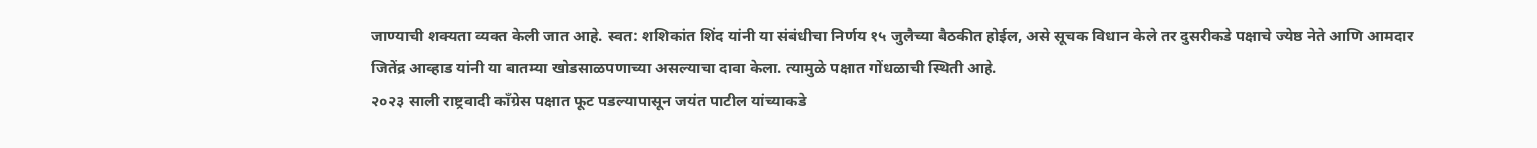जाण्याची शक्यता व्यक्त केली जात आहे. स्वत: शशिकांत शिंद यांनी या संबंधीचा निर्णय १५ जुलैच्या बैठकीत होईल, असे सूचक विधान केले तर दुसरीकडे पक्षाचे ज्येष्ठ नेते आणि आमदार जितेंद्र आव्हाड यांनी या बातम्या खोडसाळपणाच्या असल्याचा दावा केला. त्यामुळे पक्षात गोंधळाची स्थिती आहे.
२०२३ साली राष्ट्रवादी काँग्रेस पक्षात फूट पडल्यापासून जयंत पाटील यांच्याकडे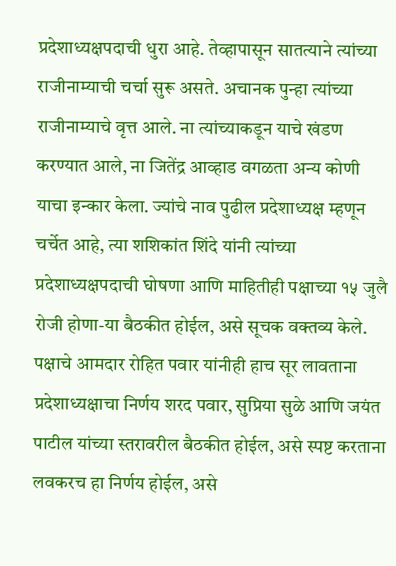प्रदेशाध्यक्षपदाची धुरा आहे. तेव्हापासून सातत्याने त्यांच्या राजीनाम्याची चर्चा सुरू असते. अचानक पुन्हा त्यांच्या राजीनाम्याचे वृत्त आले. ना त्यांच्याकडून याचे खंडण करण्यात आले, ना जितेंद्र आव्हाड वगळता अन्य कोणी याचा इन्कार केला. ज्यांचे नाव पुढील प्रदेशाध्यक्ष म्हणून चर्चेत आहे, त्या शशिकांत शिंदे यांनी त्यांच्या प्रदेशाध्यक्षपदाची घोषणा आणि माहितीही पक्षाच्या १५ जुलै रोजी होणा-या बैठकीत होईल, असे सूचक वक्तव्य केले.
पक्षाचे आमदार रोहित पवार यांनीही हाच सूर लावताना प्रदेशाध्यक्षाचा निर्णय शरद पवार, सुप्रिया सुळे आणि जयंत पाटील यांच्या स्तरावरील बैठकीत होईल, असे स्पष्ट करताना लवकरच हा निर्णय होईल, असे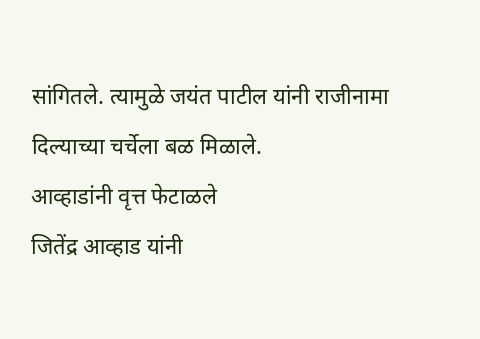सांगितले. त्यामुळे जयंत पाटील यांनी राजीनामा दिल्याच्या चर्चेला बळ मिळाले.
आव्हाडांनी वृत्त फेटाळले
जितेंद्र आव्हाड यांनी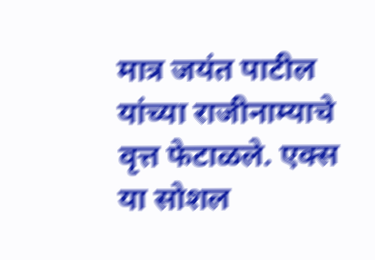मात्र जयंत पाटील यांच्या राजीनाम्याचे वृत्त फेटाळले. एक्स या सोशल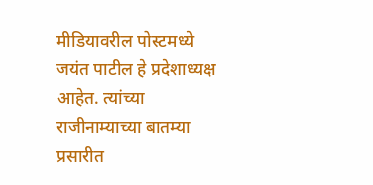मीडियावरील पोस्टमध्ये जयंत पाटील हे प्रदेशाध्यक्ष आहेत. त्यांच्या राजीनाम्याच्या बातम्या प्रसारीत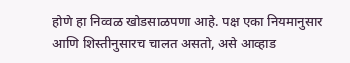होणे हा निव्वळ खोडसाळपणा आहे. पक्ष एका नियमानुसार आणि शिस्तीनुसारच चालत असतो, असे आव्हाड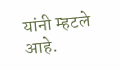यांनी म्हटले आहे.